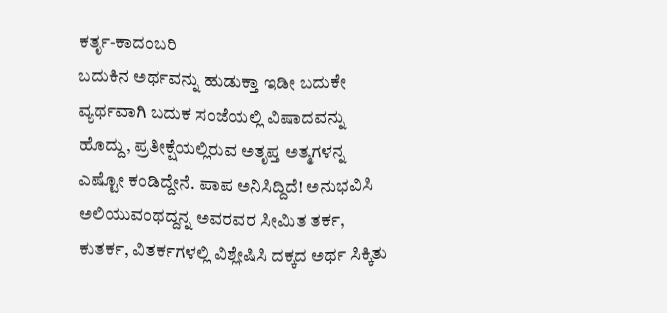ಕರ್ತೃ-ಕಾದಂಬರಿ
ಬದುಕಿನ ಅರ್ಥವನ್ನು ಹುಡುಕ್ತಾ ಇಡೀ ಬದುಕೇ ವ್ಯರ್ಥವಾಗಿ ಬದುಕ ಸಂಜೆಯಲ್ಲಿ ವಿಷಾದವನ್ನು ಹೊದ್ದು, ಪ್ರತೀಕ್ಷೆಯಲ್ಲಿರುವ ಅತೃಪ್ತ ಅತ್ಮಗಳನ್ನ ಎಷ್ಟೋ ಕಂಡಿದ್ದೇನೆ. ಪಾಪ ಅನಿಸಿದ್ದಿದೆ! ಅನುಭವಿಸಿ ಅಲಿಯುವಂಥದ್ದನ್ನ ಅವರವರ ಸೀಮಿತ ತರ್ಕ, ಕುತರ್ಕ, ವಿತರ್ಕಗಳಲ್ಲಿ ವಿಶ್ಲೇಷಿಸಿ ದಕ್ಕದ ಅರ್ಥ ಸಿಕ್ಕಿತು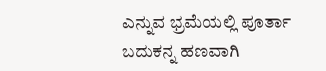ಎನ್ನುವ ಭ್ರಮೆಯಲ್ಲಿ ಪೂರ್ತಾ ಬದುಕನ್ನ ಹಣವಾಗಿ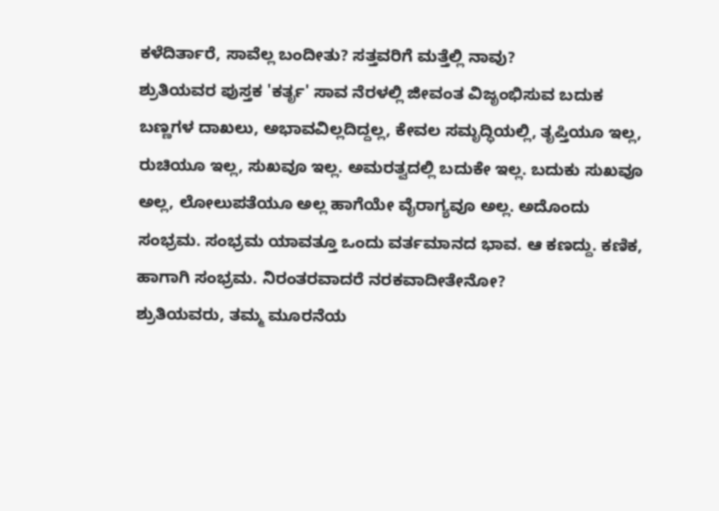ಕಳೆದಿರ್ತಾರೆ, ಸಾವೆಲ್ಲ ಬಂದೀತು? ಸತ್ತವರಿಗೆ ಮತ್ತೆಲ್ಲಿ ನಾವು?
ಶ್ರುತಿಯವರ ಪುಸ್ತಕ 'ಕರ್ತೃ' ಸಾವ ನೆರಳಲ್ಲಿ ಜೀವಂತ ವಿಜೃಂಭಿಸುವ ಬದುಕ ಬಣ್ಣಗಳ ದಾಖಲು, ಅಭಾವವಿಲ್ಲದಿದ್ದಲ್ಲ, ಕೇವಲ ಸಮೃದ್ಧಿಯಲ್ಲಿ, ತೃಪ್ತಿಯೂ ಇಲ್ಲ, ರುಚಿಯೂ ಇಲ್ಲ, ಸುಖವೂ ಇಲ್ಲ. ಅಮರತ್ವದಲ್ಲಿ ಬದುಕೇ ಇಲ್ಲ. ಬದುಕು ಸುಖವೂ ಅಲ್ಲ, ಲೋಲುಪತೆಯೂ ಅಲ್ಲ ಹಾಗೆಯೇ ವೈರಾಗ್ಯವೂ ಅಲ್ಲ. ಅದೊಂದು ಸಂಭ್ರಮ. ಸಂಭ್ರಮ ಯಾವತ್ತೂ ಒಂದು ವರ್ತಮಾನದ ಭಾವ. ಆ ಕಣದ್ದು. ಕಣಿಕ, ಹಾಗಾಗಿ ಸಂಭ್ರಮ. ನಿರಂತರವಾದರೆ ನರಕವಾದೀತೇನೋ?
ಶ್ರುತಿಯವರು, ತಮ್ಮ ಮೂರನೆಯ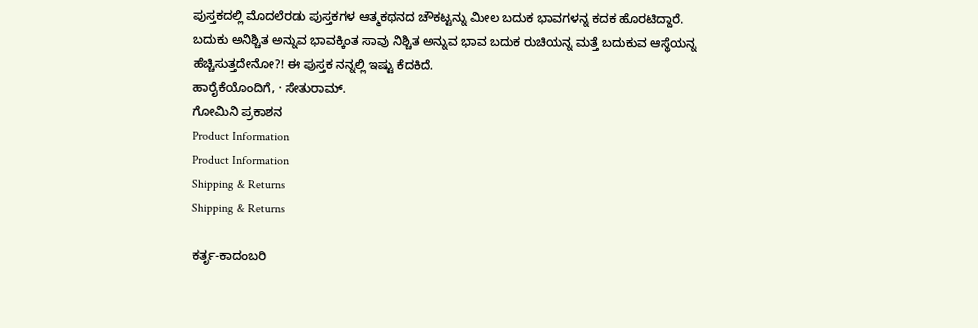ಪುಸ್ತಕದಲ್ಲಿ ಮೊದಲೆರಡು ಪುಸ್ತಕಗಳ ಆತ್ಮಕಥನದ ಚೌಕಟ್ಟನ್ನು ಮೀಲ ಬದುಕ ಭಾವಗಳನ್ನ ಕದಕ ಹೊರಟಿದ್ದಾರೆ. ಬದುಕು ಅನಿಶ್ಚಿತ ಅನ್ನುವ ಭಾವಕ್ಕಿಂತ ಸಾವು ನಿಶ್ಚಿತ ಅನ್ನುವ ಭಾವ ಬದುಕ ರುಚಿಯನ್ನ ಮತ್ತೆ ಬದುಕುವ ಆಸ್ಥೆಯನ್ನ ಹೆಚ್ಚಿಸುತ್ತದೇನೋ?! ಈ ಪುಸ್ತಕ ನನ್ನಲ್ಲಿ ಇಷ್ಟು ಕೆದಕಿದೆ.
ಹಾರೈಕೆಯೊಂದಿಗೆ, · ಸೇತುರಾಮ್.
ಗೋಮಿನಿ ಪ್ರಕಾಶನ
Product Information
Product Information
Shipping & Returns
Shipping & Returns

ಕರ್ತೃ-ಕಾದಂಬರಿ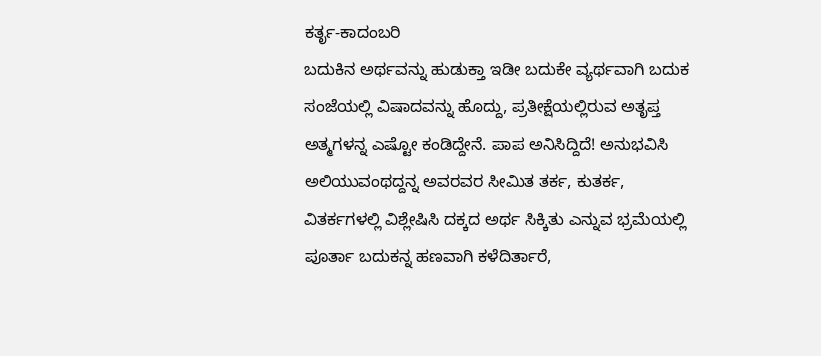ಕರ್ತೃ-ಕಾದಂಬರಿ
ಬದುಕಿನ ಅರ್ಥವನ್ನು ಹುಡುಕ್ತಾ ಇಡೀ ಬದುಕೇ ವ್ಯರ್ಥವಾಗಿ ಬದುಕ ಸಂಜೆಯಲ್ಲಿ ವಿಷಾದವನ್ನು ಹೊದ್ದು, ಪ್ರತೀಕ್ಷೆಯಲ್ಲಿರುವ ಅತೃಪ್ತ ಅತ್ಮಗಳನ್ನ ಎಷ್ಟೋ ಕಂಡಿದ್ದೇನೆ. ಪಾಪ ಅನಿಸಿದ್ದಿದೆ! ಅನುಭವಿಸಿ ಅಲಿಯುವಂಥದ್ದನ್ನ ಅವರವರ ಸೀಮಿತ ತರ್ಕ, ಕುತರ್ಕ, ವಿತರ್ಕಗಳಲ್ಲಿ ವಿಶ್ಲೇಷಿಸಿ ದಕ್ಕದ ಅರ್ಥ ಸಿಕ್ಕಿತು ಎನ್ನುವ ಭ್ರಮೆಯಲ್ಲಿ ಪೂರ್ತಾ ಬದುಕನ್ನ ಹಣವಾಗಿ ಕಳೆದಿರ್ತಾರೆ,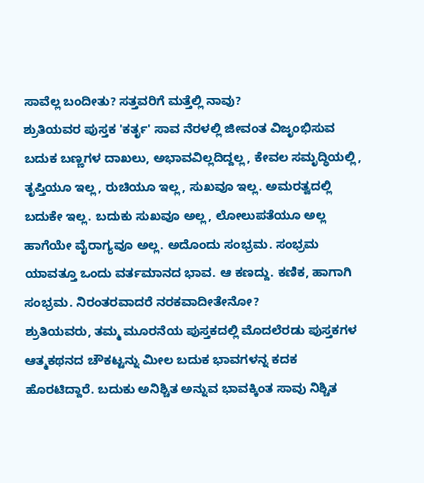ಸಾವೆಲ್ಲ ಬಂದೀತು? ಸತ್ತವರಿಗೆ ಮತ್ತೆಲ್ಲಿ ನಾವು?
ಶ್ರುತಿಯವರ ಪುಸ್ತಕ 'ಕರ್ತೃ' ಸಾವ ನೆರಳಲ್ಲಿ ಜೀವಂತ ವಿಜೃಂಭಿಸುವ ಬದುಕ ಬಣ್ಣಗಳ ದಾಖಲು, ಅಭಾವವಿಲ್ಲದಿದ್ದಲ್ಲ, ಕೇವಲ ಸಮೃದ್ಧಿಯಲ್ಲಿ, ತೃಪ್ತಿಯೂ ಇಲ್ಲ, ರುಚಿಯೂ ಇಲ್ಲ, ಸುಖವೂ ಇಲ್ಲ. ಅಮರತ್ವದಲ್ಲಿ ಬದುಕೇ ಇಲ್ಲ. ಬದುಕು ಸುಖವೂ ಅಲ್ಲ, ಲೋಲುಪತೆಯೂ ಅಲ್ಲ ಹಾಗೆಯೇ ವೈರಾಗ್ಯವೂ ಅಲ್ಲ. ಅದೊಂದು ಸಂಭ್ರಮ. ಸಂಭ್ರಮ ಯಾವತ್ತೂ ಒಂದು ವರ್ತಮಾನದ ಭಾವ. ಆ ಕಣದ್ದು. ಕಣಿಕ, ಹಾಗಾಗಿ ಸಂಭ್ರಮ. ನಿರಂತರವಾದರೆ ನರಕವಾದೀತೇನೋ?
ಶ್ರುತಿಯವರು, ತಮ್ಮ ಮೂರನೆಯ ಪುಸ್ತಕದಲ್ಲಿ ಮೊದಲೆರಡು ಪುಸ್ತಕಗಳ ಆತ್ಮಕಥನದ ಚೌಕಟ್ಟನ್ನು ಮೀಲ ಬದುಕ ಭಾವಗಳನ್ನ ಕದಕ ಹೊರಟಿದ್ದಾರೆ. ಬದುಕು ಅನಿಶ್ಚಿತ ಅನ್ನುವ ಭಾವಕ್ಕಿಂತ ಸಾವು ನಿಶ್ಚಿತ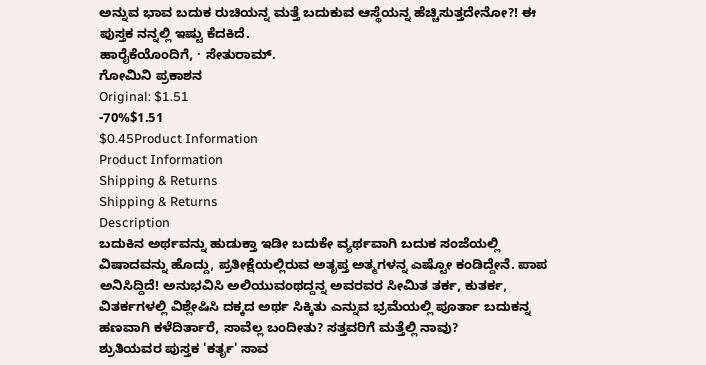ಅನ್ನುವ ಭಾವ ಬದುಕ ರುಚಿಯನ್ನ ಮತ್ತೆ ಬದುಕುವ ಆಸ್ಥೆಯನ್ನ ಹೆಚ್ಚಿಸುತ್ತದೇನೋ?! ಈ ಪುಸ್ತಕ ನನ್ನಲ್ಲಿ ಇಷ್ಟು ಕೆದಕಿದೆ.
ಹಾರೈಕೆಯೊಂದಿಗೆ, · ಸೇತುರಾಮ್.
ಗೋಮಿನಿ ಪ್ರಕಾಶನ
Original: $1.51
-70%$1.51
$0.45Product Information
Product Information
Shipping & Returns
Shipping & Returns
Description
ಬದುಕಿನ ಅರ್ಥವನ್ನು ಹುಡುಕ್ತಾ ಇಡೀ ಬದುಕೇ ವ್ಯರ್ಥವಾಗಿ ಬದುಕ ಸಂಜೆಯಲ್ಲಿ ವಿಷಾದವನ್ನು ಹೊದ್ದು, ಪ್ರತೀಕ್ಷೆಯಲ್ಲಿರುವ ಅತೃಪ್ತ ಅತ್ಮಗಳನ್ನ ಎಷ್ಟೋ ಕಂಡಿದ್ದೇನೆ. ಪಾಪ ಅನಿಸಿದ್ದಿದೆ! ಅನುಭವಿಸಿ ಅಲಿಯುವಂಥದ್ದನ್ನ ಅವರವರ ಸೀಮಿತ ತರ್ಕ, ಕುತರ್ಕ, ವಿತರ್ಕಗಳಲ್ಲಿ ವಿಶ್ಲೇಷಿಸಿ ದಕ್ಕದ ಅರ್ಥ ಸಿಕ್ಕಿತು ಎನ್ನುವ ಭ್ರಮೆಯಲ್ಲಿ ಪೂರ್ತಾ ಬದುಕನ್ನ ಹಣವಾಗಿ ಕಳೆದಿರ್ತಾರೆ, ಸಾವೆಲ್ಲ ಬಂದೀತು? ಸತ್ತವರಿಗೆ ಮತ್ತೆಲ್ಲಿ ನಾವು?
ಶ್ರುತಿಯವರ ಪುಸ್ತಕ 'ಕರ್ತೃ' ಸಾವ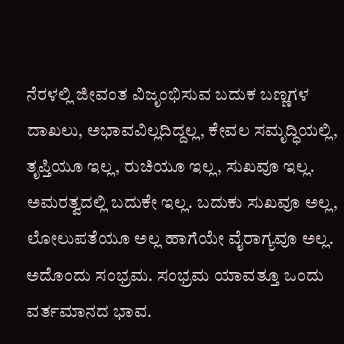ನೆರಳಲ್ಲಿ ಜೀವಂತ ವಿಜೃಂಭಿಸುವ ಬದುಕ ಬಣ್ಣಗಳ ದಾಖಲು, ಅಭಾವವಿಲ್ಲದಿದ್ದಲ್ಲ, ಕೇವಲ ಸಮೃದ್ಧಿಯಲ್ಲಿ, ತೃಪ್ತಿಯೂ ಇಲ್ಲ, ರುಚಿಯೂ ಇಲ್ಲ, ಸುಖವೂ ಇಲ್ಲ. ಅಮರತ್ವದಲ್ಲಿ ಬದುಕೇ ಇಲ್ಲ. ಬದುಕು ಸುಖವೂ ಅಲ್ಲ, ಲೋಲುಪತೆಯೂ ಅಲ್ಲ ಹಾಗೆಯೇ ವೈರಾಗ್ಯವೂ ಅಲ್ಲ. ಅದೊಂದು ಸಂಭ್ರಮ. ಸಂಭ್ರಮ ಯಾವತ್ತೂ ಒಂದು ವರ್ತಮಾನದ ಭಾವ.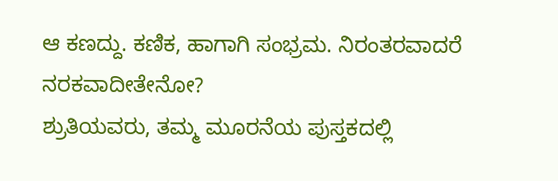ಆ ಕಣದ್ದು. ಕಣಿಕ, ಹಾಗಾಗಿ ಸಂಭ್ರಮ. ನಿರಂತರವಾದರೆ ನರಕವಾದೀತೇನೋ?
ಶ್ರುತಿಯವರು, ತಮ್ಮ ಮೂರನೆಯ ಪುಸ್ತಕದಲ್ಲಿ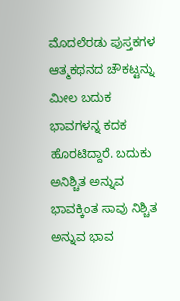ಮೊದಲೆರಡು ಪುಸ್ತಕಗಳ ಆತ್ಮಕಥನದ ಚೌಕಟ್ಟನ್ನು ಮೀಲ ಬದುಕ ಭಾವಗಳನ್ನ ಕದಕ ಹೊರಟಿದ್ದಾರೆ. ಬದುಕು ಅನಿಶ್ಚಿತ ಅನ್ನುವ ಭಾವಕ್ಕಿಂತ ಸಾವು ನಿಶ್ಚಿತ ಅನ್ನುವ ಭಾವ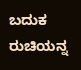ಬದುಕ ರುಚಿಯನ್ನ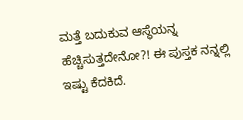ಮತ್ತೆ ಬದುಕುವ ಆಸ್ಥೆಯನ್ನ ಹೆಚ್ಚಿಸುತ್ತದೇನೋ?! ಈ ಪುಸ್ತಕ ನನ್ನಲ್ಲಿ ಇಷ್ಟು ಕೆದಕಿದೆ.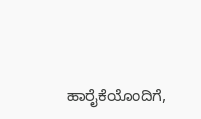ಹಾರೈಕೆಯೊಂದಿಗೆ,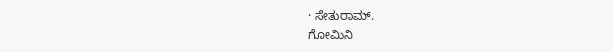· ಸೇತುರಾಮ್.
ಗೋಮಿನಿ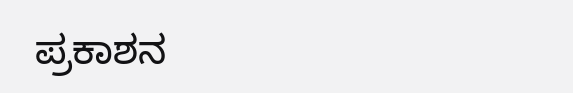ಪ್ರಕಾಶನ